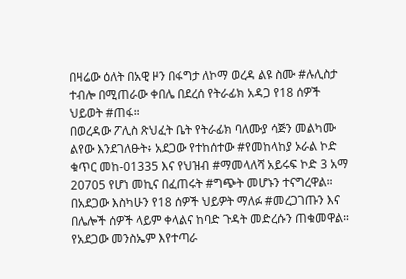በዛሬው ዕለት በአዊ ዞን በፋግታ ለኮማ ወረዳ ልዩ ስሙ #ሉሊስታ ተብሎ በሚጠራው ቀበሌ በደረሰ የትራፊክ አዳጋ የ18 ሰዎች ህይወት #ጠፋ።
በወረዳው ፖሊስ ጽህፈት ቤት የትራፊክ ባለሙያ ሳጅን መልካሙ ልየው እንደገለፁት፥ አደጋው የተከሰተው #የመከላከያ ኦራል ኮድ ቁጥር መከ-01335 እና የህዝብ #ማመላለሻ አይሩፍ ኮድ 3 አማ 20705 የሆነ መኪና በፈጠሩት #ግጭት መሆኑን ተናግረዋል።
በአደጋው እስካሁን የ18 ሰዎች ህይዎት ማለፉ #መረጋገጡን እና በሌሎች ሰዎች ላይም ቀላልና ከባድ ጉዳት መድረሱን ጠቁመዋል።
የአደጋው መንስኤም እየተጣራ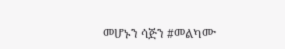መሆኑን ሳጅን #መልካሙ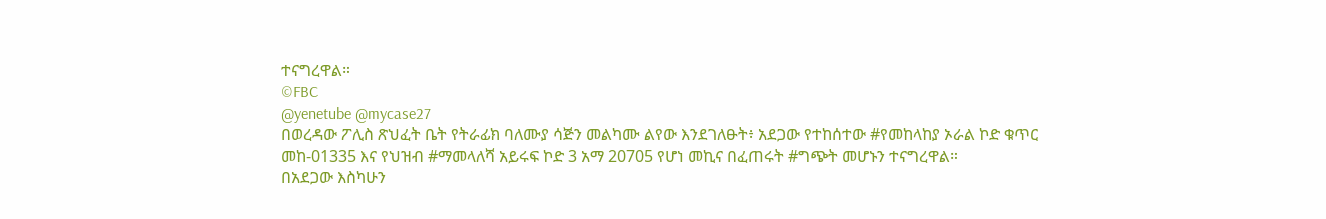ተናግረዋል።
©FBC
@yenetube @mycase27
በወረዳው ፖሊስ ጽህፈት ቤት የትራፊክ ባለሙያ ሳጅን መልካሙ ልየው እንደገለፁት፥ አደጋው የተከሰተው #የመከላከያ ኦራል ኮድ ቁጥር መከ-01335 እና የህዝብ #ማመላለሻ አይሩፍ ኮድ 3 አማ 20705 የሆነ መኪና በፈጠሩት #ግጭት መሆኑን ተናግረዋል።
በአደጋው እስካሁን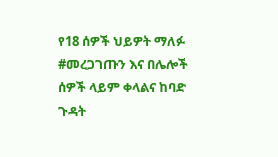የ18 ሰዎች ህይዎት ማለፉ #መረጋገጡን እና በሌሎች ሰዎች ላይም ቀላልና ከባድ ጉዳት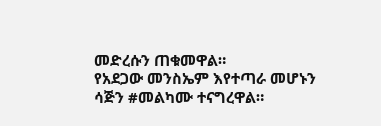መድረሱን ጠቁመዋል።
የአደጋው መንስኤም እየተጣራ መሆኑን ሳጅን #መልካሙ ተናግረዋል።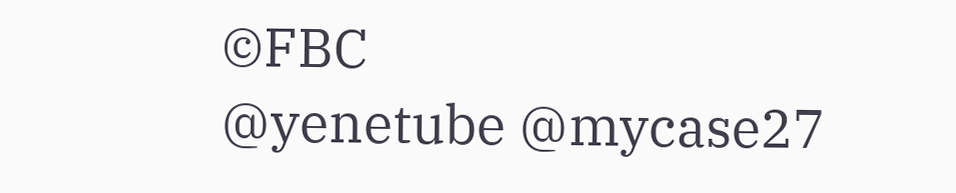©FBC
@yenetube @mycase27